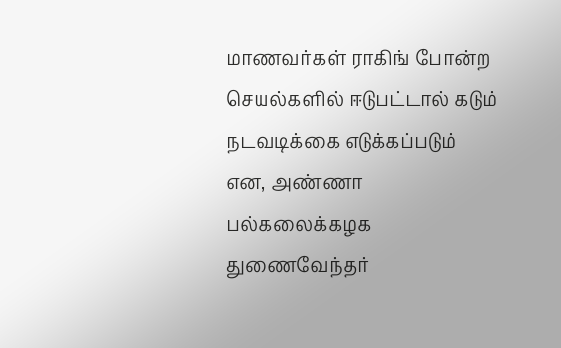மாணவர்கள் ராகிங் போன்ற செயல்களில் ஈடுபட்டால் கடும் நடவடிக்கை எடுக்கப்படும் என, அண்ணா பல்கலைக்கழக துணைவேந்தர்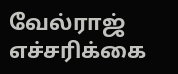வேல்ராஜ் எச்சரிக்கை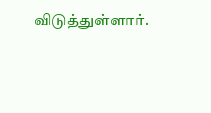விடுத்துள்ளார்.